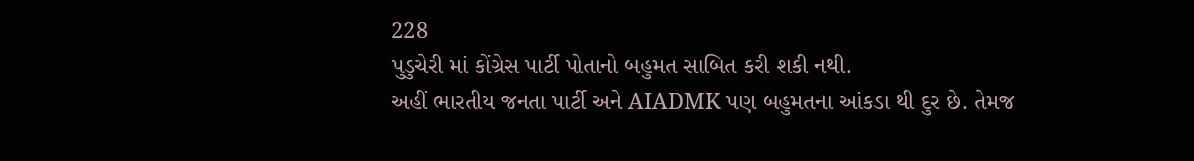228
પુડુચેરી માં કોંગ્રેસ પાર્ટી પોતાનો બહુમત સાબિત કરી શકી નથી.
અહીં ભારતીય જનતા પાર્ટી અને AIADMK પણ બહુમતના આંકડા થી દુર છે. તેમજ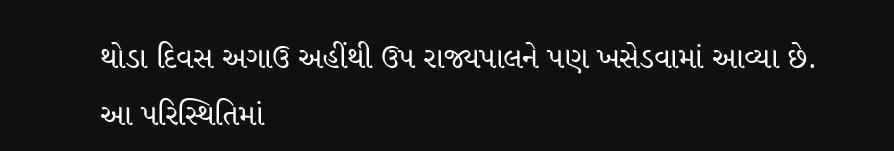થોડા દિવસ અગાઉ અહીંથી ઉપ રાજ્યપાલને પણ ખસેડવામાં આવ્યા છે.
આ પરિસ્થિતિમાં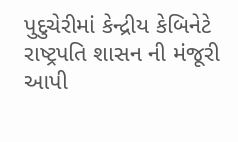પુદુચેરીમાં કેન્દ્રીય કેબિનેટે રાષ્ટ્રપતિ શાસન ની મંજૂરી આપી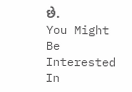છે.
You Might Be Interested In